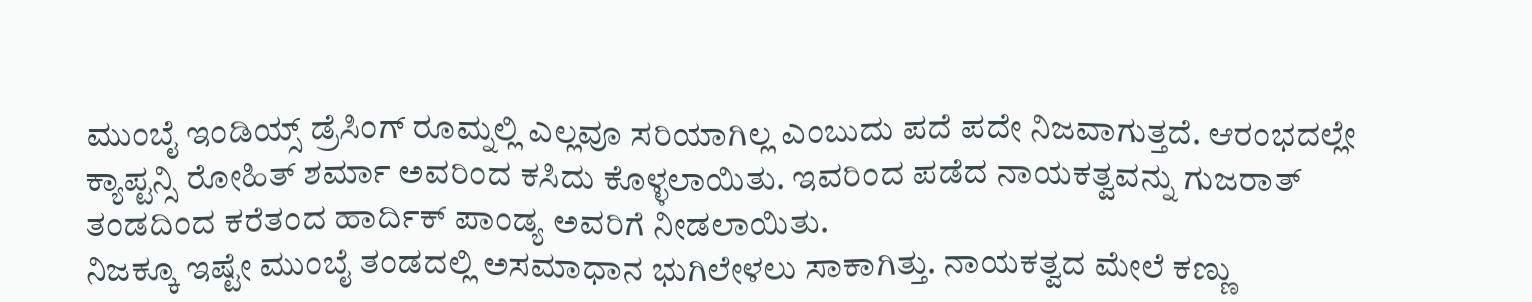ಮುಂಬೈ ಇಂಡಿಯ್ಸ್ ಡ್ರೆಸಿಂಗ್ ರೂಮ್ನಲ್ಲಿ ಎಲ್ಲವೂ ಸರಿಯಾಗಿಲ್ಲ ಎಂಬುದು ಪದೆ ಪದೇ ನಿಜವಾಗುತ್ತದೆ. ಆರಂಭದಲ್ಲೇ ಕ್ಯಾಪ್ಟನ್ಸಿ ರೋಹಿತ್ ಶರ್ಮಾ ಅವರಿಂದ ಕಸಿದು ಕೊಳ್ಳಲಾಯಿತು. ಇವರಿಂದ ಪಡೆದ ನಾಯಕತ್ವವನ್ನು ಗುಜರಾತ್ ತಂಡದಿಂದ ಕರೆತಂದ ಹಾರ್ದಿಕ್ ಪಾಂಡ್ಯ ಅವರಿಗೆ ನೀಡಲಾಯಿತು.
ನಿಜಕ್ಕೂ ಇಷ್ಟೇ ಮುಂಬೈ ತಂಡದಲ್ಲಿ ಅಸಮಾಧಾನ ಭುಗಿಲೇಳಲು ಸಾಕಾಗಿತ್ತು. ನಾಯಕತ್ವದ ಮೇಲೆ ಕಣ್ಣು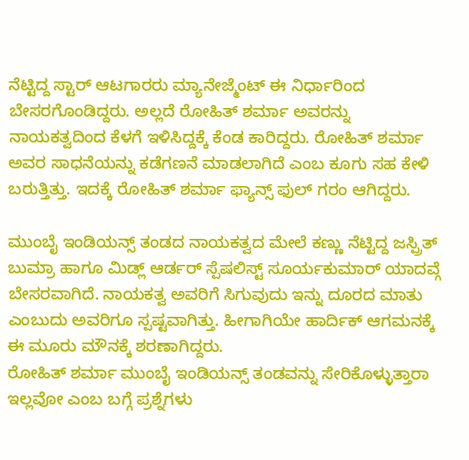ನೆಟ್ಟಿದ್ದ ಸ್ಟಾರ್ ಆಟಗಾರರು ಮ್ಯಾನೇಜ್ಮೆಂಟ್ ಈ ನಿರ್ಧಾರಿಂದ ಬೇಸರಗೊಂಡಿದ್ದರು. ಅಲ್ಲದೆ ರೋಹಿತ್ ಶರ್ಮಾ ಅವರನ್ನು ನಾಯಕತ್ವದಿಂದ ಕೆಳಗೆ ಇಳಿಸಿದ್ದಕ್ಕೆ ಕೆಂಡ ಕಾರಿದ್ದರು. ರೋಹಿತ್ ಶರ್ಮಾ ಅವರ ಸಾಧನೆಯನ್ನು ಕಡೆಗಣನೆ ಮಾಡಲಾಗಿದೆ ಎಂಬ ಕೂಗು ಸಹ ಕೇಳಿ ಬರುತ್ತಿತ್ತು. ಇದಕ್ಕೆ ರೋಹಿತ್ ಶರ್ಮಾ ಫ್ಯಾನ್ಸ್ ಫುಲ್ ಗರಂ ಆಗಿದ್ದರು.

ಮುಂಬೈ ಇಂಡಿಯನ್ಸ್ ತಂಡದ ನಾಯಕತ್ವದ ಮೇಲೆ ಕಣ್ಣು ನೆಟ್ಟಿದ್ದ ಜಸ್ಪ್ರಿತ್ ಬುಮ್ರಾ ಹಾಗೂ ಮಿಡ್ಲ್ ಆರ್ಡರ್ ಸ್ಪೆಷಲಿಸ್ಟ್ ಸೂರ್ಯಕುಮಾರ್ ಯಾದವ್ಗೆ ಬೇಸರವಾಗಿದೆ. ನಾಯಕತ್ವ ಅವರಿಗೆ ಸಿಗುವುದು ಇನ್ನು ದೂರದ ಮಾತು ಎಂಬುದು ಅವರಿಗೂ ಸ್ಪಷ್ಟವಾಗಿತ್ತು. ಹೀಗಾಗಿಯೇ ಹಾರ್ದಿಕ್ ಆಗಮನಕ್ಕೆ ಈ ಮೂರು ಮೌನಕ್ಕೆ ಶರಣಾಗಿದ್ದರು.
ರೋಹಿತ್ ಶರ್ಮಾ ಮುಂಬೈ ಇಂಡಿಯನ್ಸ್ ತಂಡವನ್ನು ಸೇರಿಕೊಳ್ಳುತ್ತಾರಾ ಇಲ್ಲವೋ ಎಂಬ ಬಗ್ಗೆ ಪ್ರಶ್ನೆಗಳು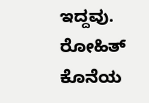ಇದ್ದವು. ರೋಹಿತ್ ಕೊನೆಯ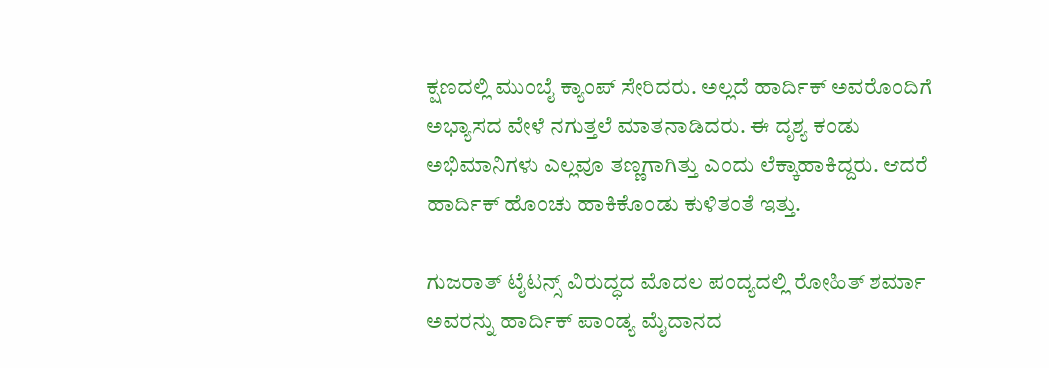ಕ್ಷಣದಲ್ಲಿ ಮುಂಬೈ ಕ್ಯಾಂಪ್ ಸೇರಿದರು. ಅಲ್ಲದೆ ಹಾರ್ದಿಕ್ ಅವರೊಂದಿಗೆ ಅಭ್ಯಾಸದ ವೇಳೆ ನಗುತ್ತಲೆ ಮಾತನಾಡಿದರು. ಈ ದೃಶ್ಯ ಕಂಡು ಅಭಿಮಾನಿಗಳು ಎಲ್ಲವೂ ತಣ್ಣಗಾಗಿತ್ತು ಎಂದು ಲೆಕ್ಕಾಹಾಕಿದ್ದರು. ಆದರೆ ಹಾರ್ದಿಕ್ ಹೊಂಚು ಹಾಕಿಕೊಂಡು ಕುಳಿತಂತೆ ಇತ್ತು.

ಗುಜರಾತ್ ಟೈಟನ್ಸ್ ವಿರುದ್ಧದ ಮೊದಲ ಪಂದ್ಯದಲ್ಲಿ ರೋಹಿತ್ ಶರ್ಮಾ ಅವರನ್ನು ಹಾರ್ದಿಕ್ ಪಾಂಡ್ಯ ಮೈದಾನದ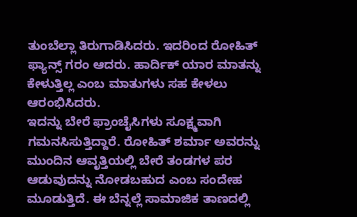ತುಂಬೆಲ್ಲಾ ತಿರುಗಾಡಿಸಿದರು. ಇದರಿಂದ ರೋಹಿತ್ ಫ್ಯಾನ್ಸ್ ಗರಂ ಆದರು. ಹಾರ್ದಿಕ್ ಯಾರ ಮಾತನ್ನು ಕೇಳುತ್ತಿಲ್ಲ ಎಂಬ ಮಾತುಗಳು ಸಹ ಕೇಳಲು ಆರಂಭಿಸಿದರು.
ಇದನ್ನು ಬೇರೆ ಫ್ರಾಂಚೈಸಿಗಳು ಸೂಕ್ಷ್ಮವಾಗಿ ಗಮನಸಿಸುತ್ತಿದ್ದಾರೆ. ರೋಹಿತ್ ಶರ್ಮಾ ಅವರನ್ನು ಮುಂದಿನ ಆವೃತ್ತಿಯಲ್ಲಿ ಬೇರೆ ತಂಡಗಳ ಪರ ಆಡುವುದನ್ನು ನೋಡಬಹುದ ಎಂಬ ಸಂದೇಹ ಮೂಡುತ್ತಿದೆ. ಈ ಬೆನ್ನಲ್ಲೆ ಸಾಮಾಜಿಕ ತಾಣದಲ್ಲಿ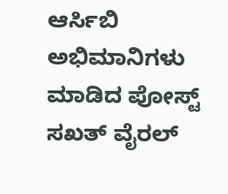ಆರ್ಸಿಬಿ ಅಭಿಮಾನಿಗಳು ಮಾಡಿದ ಪೋಸ್ಟ್ ಸಖತ್ ವೈರಲ್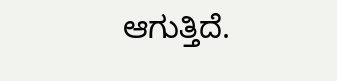ಆಗುತ್ತಿದೆ.